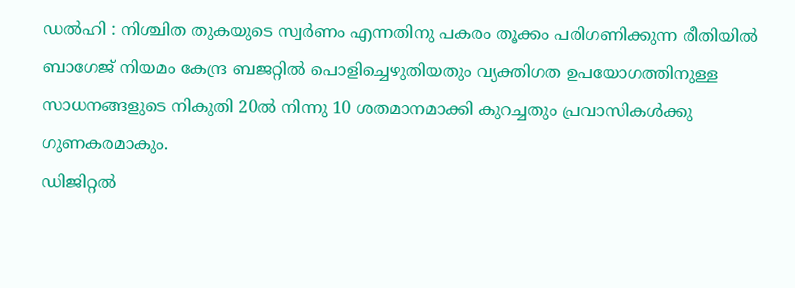ഡൽഹി : നിശ്ചിത തുകയുടെ സ്വർണം എന്നതിനു പകരം തൂക്കം പരിഗണിക്കുന്ന രീതിയിൽ ബാഗേജ് നിയമം കേന്ദ്ര ബജറ്റിൽ പൊളിച്ചെഴുതിയതും വ്യക്തിഗത ഉപയോഗത്തിനുള്ള സാധനങ്ങളുടെ നികുതി 20ൽ നിന്നു 10 ശതമാനമാക്കി കുറച്ചതും പ്രവാസികൾക്കു ഗുണകരമാകും.
ഡിജിറ്റൽ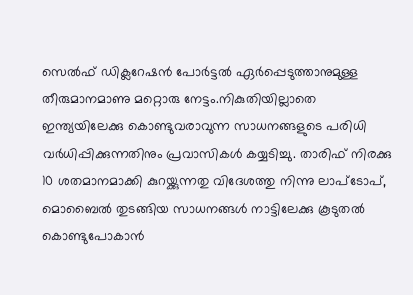സെൽഫ് ഡിക്ലറേഷൻ പോർട്ടൽ ഏർപ്പെടുത്താനുമുള്ള തീരുമാനമാണു മറ്റൊരു നേട്ടം.നികുതിയില്ലാതെ ഇന്ത്യയിലേക്കു കൊണ്ടുവരാവുന്ന സാധനങ്ങളുടെ പരിധി വർധിപ്പിക്കുന്നതിനും പ്രവാസികൾ കയ്യടിച്ചു. താരിഫ് നിരക്കു 10 ശതമാനമാക്കി കുറയ്ക്കുന്നതു വിദേശത്തു നിന്നു ലാപ്ടോപ്, മൊബൈൽ തുടങ്ങിയ സാധനങ്ങൾ നാട്ടിലേക്കു കൂടുതൽ കൊണ്ടുപോകാൻ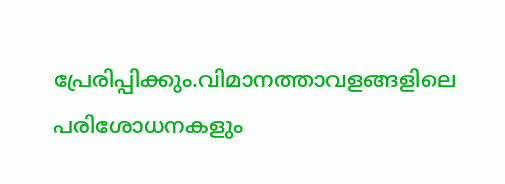പ്രേരിപ്പിക്കും.വിമാനത്താവളങ്ങളിലെ പരിശോധനകളും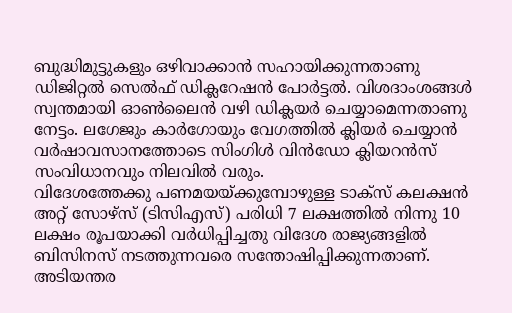ബുദ്ധിമുട്ടുകളും ഒഴിവാക്കാൻ സഹായിക്കുന്നതാണു ഡിജിറ്റൽ സെൽഫ് ഡിക്ലറേഷൻ പോർട്ടൽ. വിശദാംശങ്ങൾ സ്വന്തമായി ഓൺലൈൻ വഴി ഡിക്ലയർ ചെയ്യാമെന്നതാണു നേട്ടം. ലഗേജും കാർഗോയും വേഗത്തിൽ ക്ലിയർ ചെയ്യാൻ വർഷാവസാനത്തോടെ സിംഗിൾ വിൻഡോ ക്ലിയറൻസ് സംവിധാനവും നിലവിൽ വരും.
വിദേശത്തേക്കു പണമയയ്ക്കുമ്പോഴുള്ള ടാക്സ് കലക്ഷൻ അറ്റ് സോഴ്സ് (ടിസിഎസ്) പരിധി 7 ലക്ഷത്തിൽ നിന്നു 10 ലക്ഷം രൂപയാക്കി വർധിപ്പിച്ചതു വിദേശ രാജ്യങ്ങളിൽ ബിസിനസ് നടത്തുന്നവരെ സന്തോഷിപ്പിക്കുന്നതാണ്. അടിയന്തര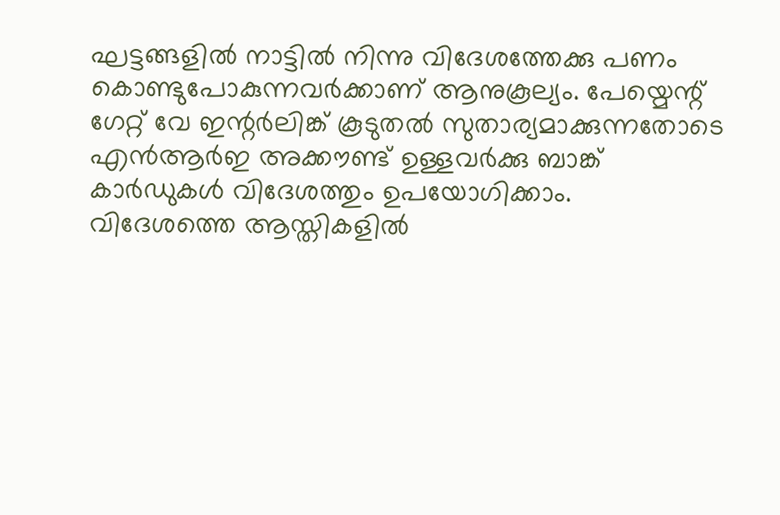ഘട്ടങ്ങളിൽ നാട്ടിൽ നിന്നു വിദേശത്തേക്കു പണം കൊണ്ടുപോകുന്നവർക്കാണ് ആനുകൂല്യം. പേയ്മെന്റ് ഗേറ്റ് വേ ഇന്റർലിങ്ക് കൂടുതൽ സുതാര്യമാക്കുന്നതോടെ എൻആർഇ അക്കൗണ്ട് ഉള്ളവർക്കു ബാങ്ക് കാർഡുകൾ വിദേശത്തും ഉപയോഗിക്കാം.
വിദേശത്തെ ആസ്തികളിൽ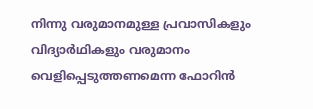നിന്നു വരുമാനമുള്ള പ്രവാസികളും വിദ്യാർഥികളും വരുമാനം വെളിപ്പെടുത്തണമെന്ന ഫോറിൻ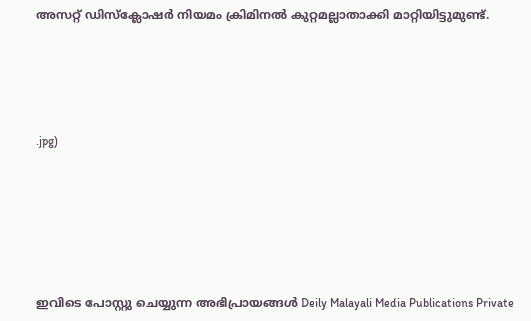അസറ്റ് ഡിസ്ക്ലോഷർ നിയമം ക്രിമിനൽ കുറ്റമല്ലാതാക്കി മാറ്റിയിട്ടുമുണ്ട്.






.jpg)








ഇവിടെ പോസ്റ്റു ചെയ്യുന്ന അഭിപ്രായങ്ങൾ Deily Malayali Media Publications Private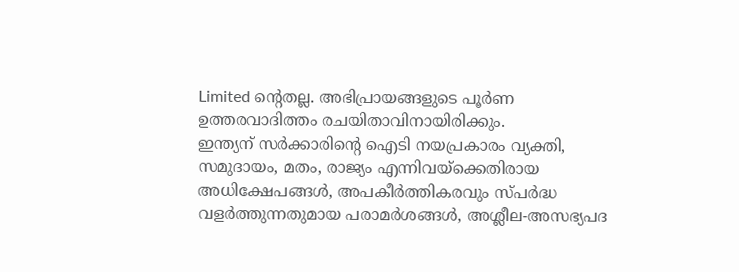Limited ന്റെതല്ല. അഭിപ്രായങ്ങളുടെ പൂർണ ഉത്തരവാദിത്തം രചയിതാവിനായിരിക്കും.
ഇന്ത്യന് സർക്കാരിന്റെ ഐടി നയപ്രകാരം വ്യക്തി, സമുദായം, മതം, രാജ്യം എന്നിവയ്ക്കെതിരായ അധിക്ഷേപങ്ങൾ, അപകീർത്തികരവും സ്പർദ്ധ വളർത്തുന്നതുമായ പരാമർശങ്ങൾ, അശ്ലീല-അസഭ്യപദ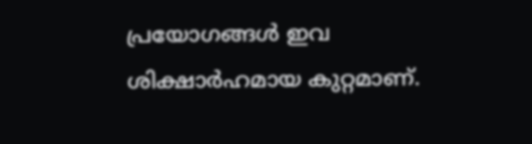പ്രയോഗങ്ങൾ ഇവ ശിക്ഷാർഹമായ കുറ്റമാണ്.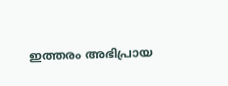ഇത്തരം അഭിപ്രായ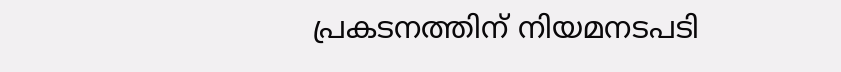പ്രകടനത്തിന് നിയമനടപടി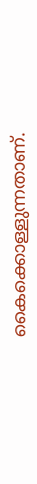കൈക്കൊള്ളുന്നതാണ്.